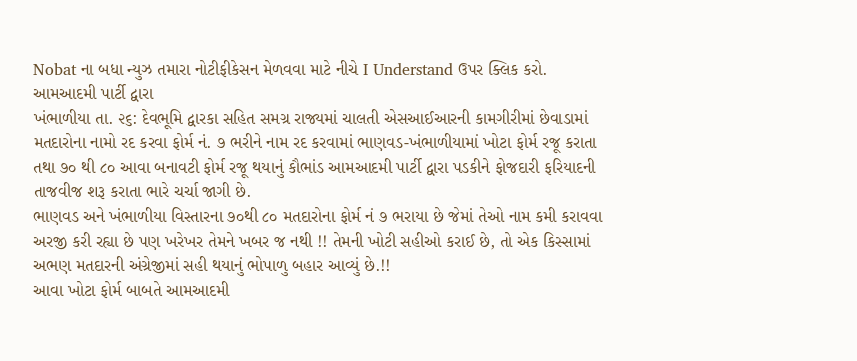Nobat ના બધા ન્યુઝ તમારા નોટીફીકેસન મેળવવા માટે નીચે I Understand ઉપર ક્લિક કરો.
આમઆદમી પાર્ટી દ્વારા
ખંભાળીયા તા. ૨૬: દેવભૂમિ દ્વારકા સહિત સમગ્ર રાજ્યમાં ચાલતી એસઆઈઆરની કામગીરીમાં છેવાડામાં મતદારોના નામો રદ કરવા ફોર્મ નં. ૭ ભરીને નામ રદ કરવામાં ભાણવડ-ખંભાળીયામાં ખોટા ફોર્મ રજૂ કરાતા તથા ૭૦ થી ૮૦ આવા બનાવટી ફોર્મ રજૂ થયાનું કૌભાંડ આમઆદમી પાર્ટી દ્વારા પડકીને ફોજદારી ફરિયાદની તાજવીજ શરૂ કરાતા ભારે ચર્ચા જાગી છે.
ભાણવડ અને ખંભાળીયા વિસ્તારના ૭૦થી ૮૦ મતદારોના ફોર્મ નં ૭ ભરાયા છે જેમાં તેઓ નામ કમી કરાવવા અરજી કરી રહ્યા છે પણ ખરેખર તેમને ખબર જ નથી !! તેમની ખોટી સહીઓ કરાઈ છે, તો એક કિસ્સામાં અભણ મતદારની અંગ્રેજીમાં સહી થયાનું ભોપાળુ બહાર આવ્યું છે.!!
આવા ખોટા ફોર્મ બાબતે આમઆદમી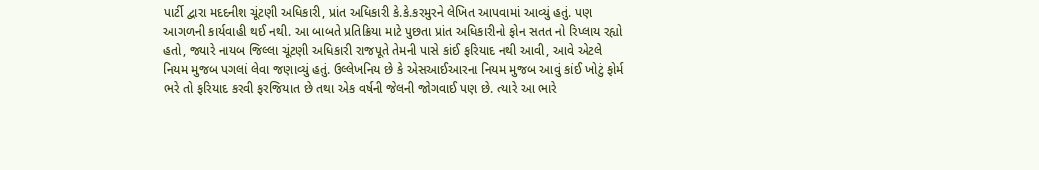પાર્ટી દ્વારા મદદનીશ ચૂંટણી અધિકારી, પ્રાંત અધિકારી કે.કે.કરમુરને લેખિત આપવામાં આવ્યું હતું. પણ આગળની કાર્યવાહી થઈ નથી. આ બાબતે પ્રતિક્રિયા માટે પુછતા પ્રાંત અધિકારીનો ફોન સતત નો રિપ્લાય રહ્યો હતો, જ્યારે નાયબ જિલ્લા ચૂંટણી અધિકારી રાજપૂતે તેમની પાસે કાંઈ ફરિયાદ નથી આવી, આવે એટલે નિયમ મુજબ પગલાં લેવા જણાવ્યું હતું. ઉલ્લેખનિય છે કે એસઆઈઆરના નિયમ મુજબ આવું કાંઈ ખોટું ફોર્મ ભરે તો ફરિયાદ કરવી ફરજિયાત છે તથા એક વર્ષની જેલની જોગવાઈ પણ છે. ત્યારે આ ભારે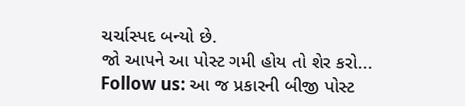ચર્ચાસ્પદ બન્યો છે.
જો આપને આ પોસ્ટ ગમી હોય તો શેર કરો...
Follow us: આ જ પ્રકારની બીજી પોસ્ટ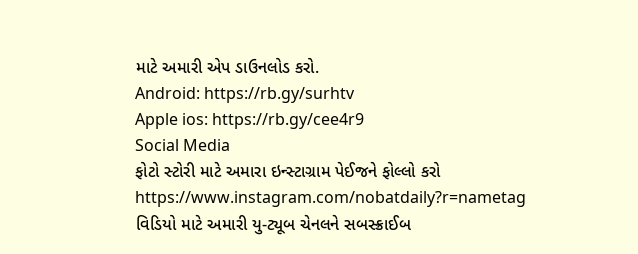માટે અમારી એપ ડાઉનલોડ કરો.
Android: https://rb.gy/surhtv
Apple ios: https://rb.gy/cee4r9
Social Media
ફોટો સ્ટોરી માટે અમારા ઇન્સ્ટાગ્રામ પેઈજને ફોલ્લો કરો
https://www.instagram.com/nobatdaily?r=nametag
વિડિયો માટે અમારી યુ-ટ્યૂબ ચેનલને સબસ્ક્રાઈબ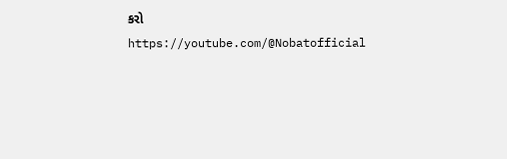કરો
https://youtube.com/@Nobatofficial